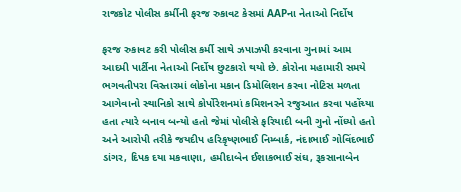રાજકોટ પોલીસ કર્મીની ફરજ રુકાવટ કેસમાં AAPના નેતાઓ નિર્દોષ

ફરજ રુકાવટ કરી પોલીસ કર્મી સાથે ઝપાઝપી કરવાના ગુનામાં આમ આદમી પાર્ટીના નેતાઓ નિર્દોષ છુટકારો થયો છે. કોરોના મહામારી સમયે ભગવતીપરા વિસ્તારમાં લોકોના મકાન ડિમોલિશન કરવા નોટિસ મળતા આગેવાનો સ્થાનિકો સાથે કોર્પોરેશનમાં કમિશનરને રજુઆત કરવા પહોંચ્યા હતા ત્યારે બનાવ બન્યો હતો જેમાં પોલીસે ફરિયાદી બની ગુનો નોંધ્યો હતો અને આરોપી તરીકે જયદીપ હરિકૃષ્ણભાઈ નિમ્બાર્ક, નંદાભાઈ ગોવિંદભાઈ ડાંગર, દિપક દયા મકવાણા, હમીદાબેન ઈશાકભાઈ સંઘ, રૂકસાનાબેન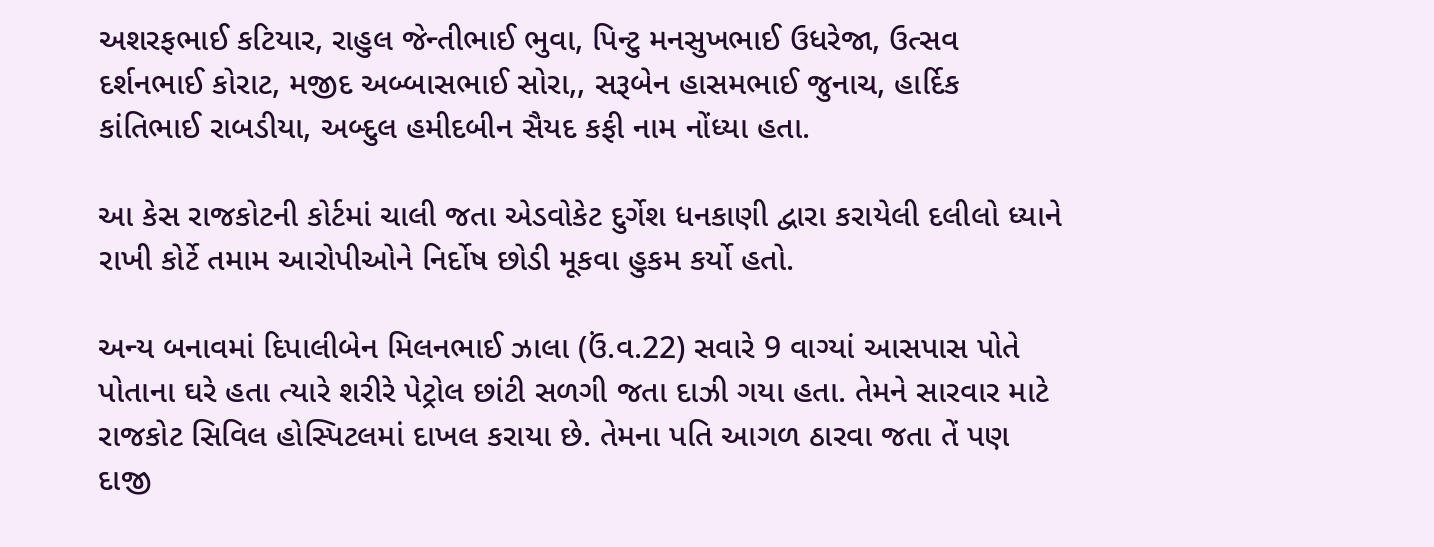અશરફભાઈ કટિયાર, રાહુલ જેન્તીભાઈ ભુવા, પિન્ટુ મનસુખભાઈ ઉધરેજા, ઉત્સવ દર્શનભાઈ કોરાટ, મજીદ અબ્બાસભાઈ સોરા,, સરૂબેન હાસમભાઈ જુનાચ, હાર્દિક કાંતિભાઈ રાબડીયા, અબ્દુલ હમીદબીન સૈયદ કફી નામ નોંધ્યા હતા.

આ કેસ રાજકોટની કોર્ટમાં ચાલી જતા એડવોકેટ દુર્ગેશ ધનકાણી દ્વારા કરાયેલી દલીલો ધ્યાને રાખી કોર્ટે તમામ આરોપીઓને નિર્દોષ છોડી મૂકવા હુકમ કર્યો હતો.

અન્ય બનાવમાં દિપાલીબેન મિલનભાઈ ઝાલા (ઉં.વ.22) સવારે 9 વાગ્યાં આસપાસ પોતે પોતાના ઘરે હતા ત્યારે શરીરે પેટ્રોલ છાંટી સળગી જતા દાઝી ગયા હતા. તેમને સારવાર માટે રાજકોટ સિવિલ હોસ્પિટલમાં દાખલ કરાયા છે. તેમના પતિ આગળ ઠારવા જતા તેં પણ દાજી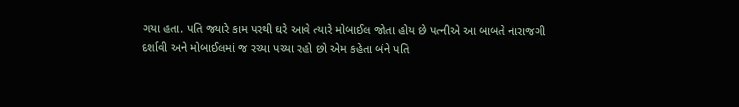ગયા હતા. પતિ જ્યારે કામ પરથી ઘરે આવે ત્યારે મોબાઈલ જોતા હોય છે પત્નીએ આ બાબતે નારાજગી દર્શાવી અને મોબાઈલમાં જ રચ્યા પચ્યા રહો છો એમ કહેતા બંને પતિ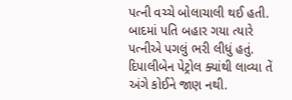પત્ની વચ્ચે બોલાચાલી થઈ હતી. બાદમાં પતિ બહાર ગયા ત્યારે પત્નીએ પગલું ભરી લીધું હતું. દિપાલીબેન પેટ્રોલ ક્યાંથી લાવ્યા તેં અંગે કોઈને જાણ નથી.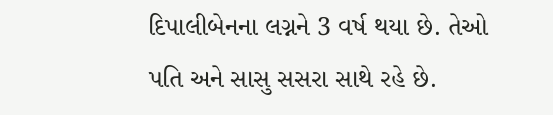દિપાલીબેનના લગ્નને 3 વર્ષ થયા છે. તેઓ પતિ અને સાસુ સસરા સાથે રહે છે.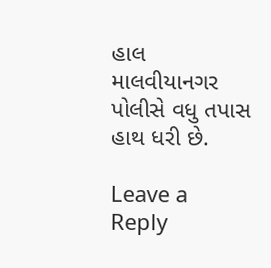હાલ માલવીયાનગર પોલીસે વધુ તપાસ હાથ ધરી છે.

Leave a Reply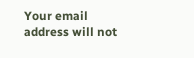Your email address will not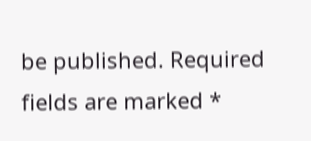be published. Required fields are marked *